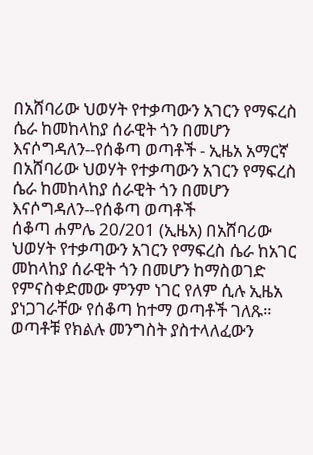በአሸባሪው ህወሃት የተቃጣውን አገርን የማፍረስ ሴራ ከመከላከያ ሰራዊት ጎን በመሆን እናሶግዳለን--የሰቆጣ ወጣቶች - ኢዜአ አማርኛ
በአሸባሪው ህወሃት የተቃጣውን አገርን የማፍረስ ሴራ ከመከላከያ ሰራዊት ጎን በመሆን እናሶግዳለን--የሰቆጣ ወጣቶች
ሰቆጣ ሐምሌ 20/201 (ኢዜአ) በአሸባሪው ህወሃት የተቃጣውን አገርን የማፍረስ ሴራ ከአገር መከላከያ ሰራዊት ጎን በመሆን ከማስወገድ የምናስቀድመው ምንም ነገር የለም ሲሉ ኢዜአ ያነጋገራቸው የሰቆጣ ከተማ ወጣቶች ገለጹ።
ወጣቶቹ የክልሉ መንግስት ያስተላለፈውን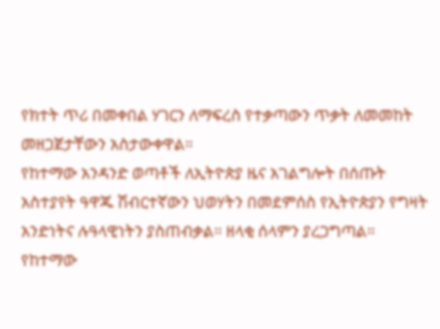የክተት ጥሪ በመቀበል ሃገርን ለማፍረስ የተቃጣውን ጥቃት ለመመከት መዘጋጀታቸውን አስታውቀዋል።
የከተማው አንዳንድ ወጣቶች ለኢትዮጵያ ዜና አገልግሎት በሰጡት አስተያየት ዓዋጁ ሽብርተኛውን ህወሃትን በመደምሰስ የኢትዮጵያን የግዛት አንድነትና ሉዓላዊነትን ያስጠብቃል። ዘላቂ ሰላምን ያረጋግጣል።
የከተማው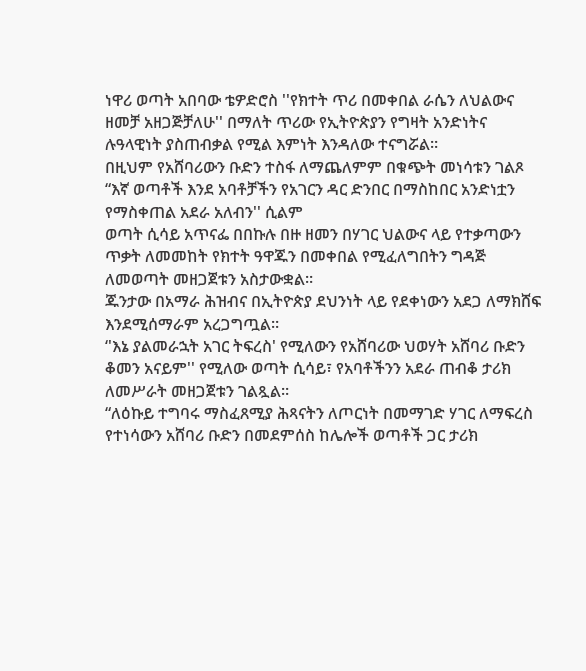ነዋሪ ወጣት አበባው ቴዎድሮስ ''የክተት ጥሪ በመቀበል ራሴን ለህልውና ዘመቻ አዘጋጅቻለሁ'' በማለት ጥሪው የኢትዮጵያን የግዛት አንድነትና ሉዓላዊነት ያስጠብቃል የሚል እምነት እንዳለው ተናግሯል።
በዚህም የአሸባሪውን ቡድን ተስፋ ለማጨለምም በቁጭት መነሳቱን ገልጾ “እኛ ወጣቶች እንደ አባቶቻችን የአገርን ዳር ድንበር በማስከበር አንድነቷን የማስቀጠል አደራ አለብን'' ሲልም
ወጣት ሲሳይ አጥናፌ በበኩሉ በዙ ዘመን በሃገር ህልውና ላይ የተቃጣውን ጥቃት ለመመከት የክተት ዓዋጁን በመቀበል የሚፈለግበትን ግዳጅ ለመወጣት መዘጋጀቱን አስታውቋል።
ጁንታው በአማራ ሕዝብና በኢትዮጵያ ደህንነት ላይ የደቀነውን አደጋ ለማክሸፍ እንደሚሰማራም አረጋግጧል።
‘'እኔ ያልመራኋት አገር ትፍረስ' የሚለውን የአሸባሪው ህወሃት አሸባሪ ቡድን ቆመን አናይም'' የሚለው ወጣት ሲሳይ፣ የአባቶችንን አደራ ጠብቆ ታሪክ ለመሥራት መዘጋጀቱን ገልጿል።
“ለዕኩይ ተግባሩ ማስፈጸሚያ ሕጻናትን ለጦርነት በመማገድ ሃገር ለማፍረስ የተነሳውን አሸባሪ ቡድን በመደምሰስ ከሌሎች ወጣቶች ጋር ታሪክ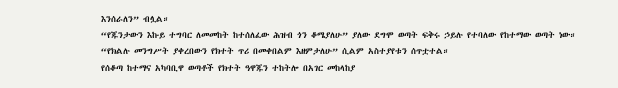እንሰራለን” ብሏል።
“የጁንታውን እኩይ ተግባር ለመመከት ከተሰለፈው ሕዝብ ጎን ቆሜያለሁ” ያለው ደግሞ ወጣት ፍቅሩ ኃይሉ የተባለው የከተማው ወጣት ነው።
“የክልሉ መንግሥት ያቀረበውን የክተት ጥሪ በመቀበልም እዘምታለሁ” ሲልም አስተያየቱን ሰጥቷተል።
የሰቆጣ ከተማና አካባቢዋ ወጣቶች የክተት ዓዋጁን ተከትሎ በአገር መከላከያ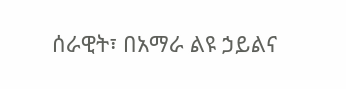ሰራዊት፣ በአማራ ልዩ ኃይልና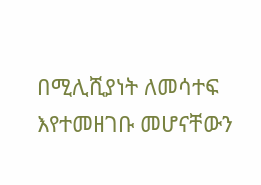በሚሊሺያነት ለመሳተፍ እየተመዘገቡ መሆናቸውን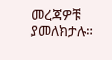መረጃዎቹ ያመለክታሉ።